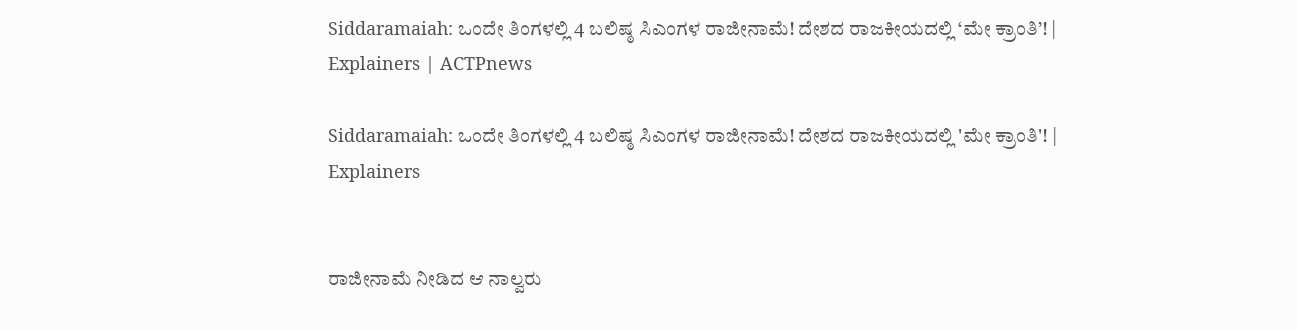Siddaramaiah: ಒಂದೇ ತಿಂಗಳಲ್ಲಿ 4 ಬಲಿಷ್ಠ ಸಿಎಂಗಳ ರಾಜೀನಾಮೆ! ದೇಶದ ರಾಜಕೀಯದಲ್ಲಿ ‘ಮೇ ಕ್ರಾಂತಿ’! | Explainers | ACTPnews

Siddaramaiah: ಒಂದೇ ತಿಂಗಳಲ್ಲಿ 4 ಬಲಿಷ್ಠ ಸಿಎಂಗಳ ರಾಜೀನಾಮೆ! ದೇಶದ ರಾಜಕೀಯದಲ್ಲಿ 'ಮೇ ಕ್ರಾಂತಿ'! | Explainers


ರಾಜೀನಾಮೆ ನೀಡಿದ ಆ ನಾಲ್ವರು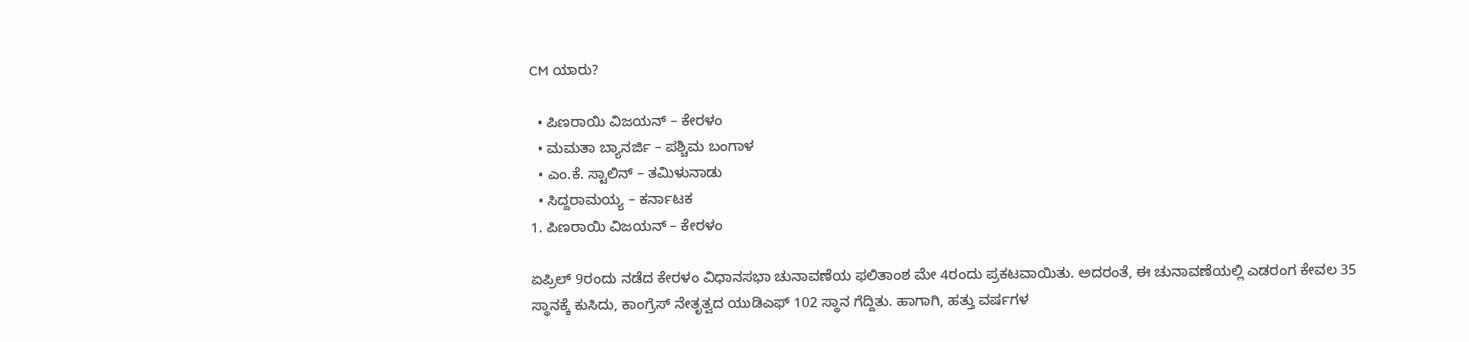CM ಯಾರು?

  • ಪಿಣರಾಯಿ ವಿಜಯನ್ – ಕೇರಳಂ
  • ಮಮತಾ ಬ್ಯಾನರ್ಜಿ – ಪಶ್ಚಿಮ ಬಂಗಾಳ
  • ಎಂ.ಕೆ. ಸ್ಟಾಲಿನ್ – ತಮಿಳುನಾಡು
  • ಸಿದ್ದರಾಮಯ್ಯ – ಕರ್ನಾಟಕ
1. ಪಿಣರಾಯಿ ವಿಜಯನ್ – ಕೇರಳಂ

ಏಪ್ರಿಲ್ 9ರಂದು ನಡೆದ ಕೇರಳಂ ವಿಧಾನಸಭಾ ಚುನಾವಣೆಯ ಫಲಿತಾಂಶ ಮೇ 4ರಂದು ಪ್ರಕಟವಾಯಿತು. ಅದರಂತೆ, ಈ ಚುನಾವಣೆಯಲ್ಲಿ ಎಡರಂಗ ಕೇವಲ 35 ಸ್ಥಾನಕ್ಕೆ ಕುಸಿದು, ಕಾಂಗ್ರೆಸ್ ನೇತೃತ್ವದ ಯುಡಿಎಫ್ 102 ಸ್ಥಾನ ಗೆದ್ದಿತು. ಹಾಗಾಗಿ, ಹತ್ತು ವರ್ಷಗಳ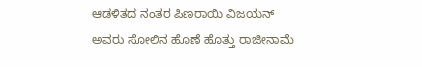ಆಡಳಿತದ ನಂತರ ಪಿಣರಾಯಿ ವಿಜಯನ್ ಅವರು ಸೋಲಿನ ಹೊಣೆ ಹೊತ್ತು ರಾಜೀನಾಮೆ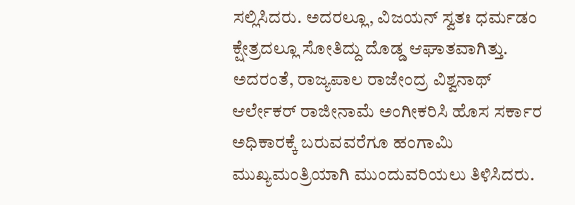ಸಲ್ಲಿಸಿದರು. ಅದರಲ್ಲೂ, ವಿಜಯನ್ ಸ್ವತಃ ಧರ್ಮಡಂ ಕ್ಷೇತ್ರದಲ್ಲೂ ಸೋತಿದ್ದು ದೊಡ್ಡ ಆಘಾತವಾಗಿತ್ತು. ಅದರಂತೆ, ರಾಜ್ಯಪಾಲ ರಾಜೇಂದ್ರ ವಿಶ್ವನಾಥ್ ಆರ್ಲೇಕರ್ ರಾಜೀನಾಮೆ ಅಂಗೀಕರಿಸಿ ಹೊಸ ಸರ್ಕಾರ ಅಧಿಕಾರಕ್ಕೆ ಬರುವವರೆಗೂ ಹಂಗಾಮಿ ಮುಖ್ಯಮಂತ್ರಿಯಾಗಿ ಮುಂದುವರಿಯಲು ತಿಳಿಸಿದರು.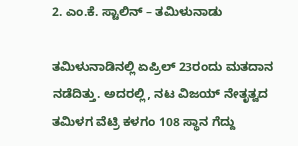2. ಎಂ.ಕೆ. ಸ್ಟಾಲಿನ್ – ತಮಿಳುನಾಡು

ತಮಿಳುನಾಡಿನಲ್ಲಿ ಏಪ್ರಿಲ್ 23ರಂದು ಮತದಾನ ನಡೆದಿತ್ತು. ಅದರಲ್ಲಿ, ನಟ ವಿಜಯ್ ನೇತೃತ್ವದ ತಮಿಳಗ ವೆಟ್ರಿ ಕಳಗಂ 108 ಸ್ಥಾನ ಗೆದ್ದು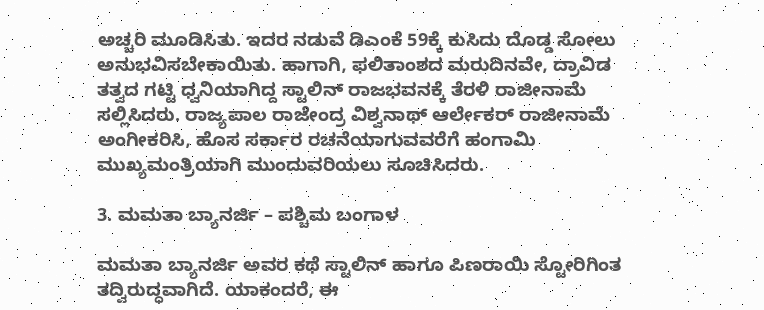ಅಚ್ಚರಿ ಮೂಡಿಸಿತು. ಇದರ ನಡುವೆ ಡಿಎಂಕೆ 59ಕ್ಕೆ ಕುಸಿದು ದೊಡ್ಡ ಸೋಲು ಅನುಭವಿಸಬೇಕಾಯಿತು. ಹಾಗಾಗಿ, ಫಲಿತಾಂಶದ ಮರುದಿನವೇ, ದ್ರಾವಿಡ ತತ್ವದ ಗಟ್ಟಿ ಧ್ವನಿಯಾಗಿದ್ದ ಸ್ಟಾಲಿನ್ ರಾಜಭವನಕ್ಕೆ ತೆರಳಿ ರಾಜೀನಾಮೆ ಸಲ್ಲಿಸಿದರು. ರಾಜ್ಯಪಾಲ ರಾಜೇಂದ್ರ ವಿಶ್ವನಾಥ್ ಆರ್ಲೇಕರ್ ರಾಜೀನಾಮೆ ಅಂಗೀಕರಿಸಿ, ಹೊಸ ಸರ್ಕಾರ ರಚನೆಯಾಗುವವರೆಗೆ ಹಂಗಾಮಿ ಮುಖ್ಯಮಂತ್ರಿಯಾಗಿ ಮುಂದುವರಿಯಲು ಸೂಚಿಸಿದರು.

3. ಮಮತಾ ಬ್ಯಾನರ್ಜಿ – ಪಶ್ಚಿಮ ಬಂಗಾಳ

ಮಮತಾ ಬ್ಯಾನರ್ಜಿ ಅವರ ಕಥೆ ಸ್ಟಾಲಿನ್ ಹಾಗೂ ಪಿಣರಾಯಿ ಸ್ಟೋರಿಗಿಂತ ತದ್ವಿರುದ್ಧವಾಗಿದೆ. ಯಾಕಂದರೆ, ಈ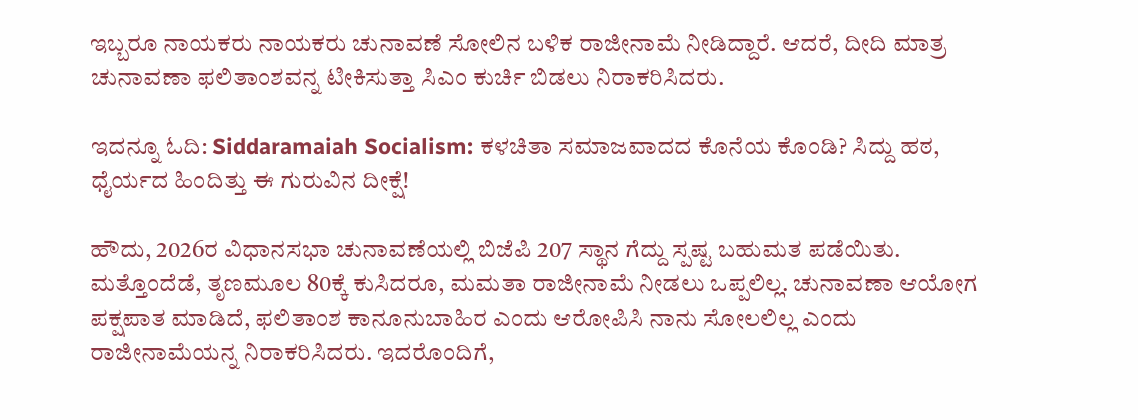ಇಬ್ಬರೂ ನಾಯಕರು ನಾಯಕರು ಚುನಾವಣೆ ಸೋಲಿನ ಬಳಿಕ ರಾಜೀನಾಮೆ ನೀಡಿದ್ದಾರೆ. ಆದರೆ, ದೀದಿ ಮಾತ್ರ ಚುನಾವಣಾ ಫಲಿತಾಂಶವನ್ನ ಟೀಕಿಸುತ್ತಾ ಸಿಎಂ ಕುರ್ಚಿ ಬಿಡಲು ನಿರಾಕರಿಸಿದರು.

ಇದನ್ನೂ ಓದಿ: Siddaramaiah Socialism: ಕಳಚಿತಾ ಸಮಾಜವಾದದ ಕೊನೆಯ ಕೊಂಡಿ? ಸಿದ್ದು ಹಠ, ಧೈರ್ಯದ ಹಿಂದಿತ್ತು ಈ ಗುರುವಿನ ದೀಕ್ಷೆ!

ಹೌದು, 2026ರ ವಿಧಾನಸಭಾ ಚುನಾವಣೆಯಲ್ಲಿ ಬಿಜೆಪಿ 207 ಸ್ಥಾನ ಗೆದ್ದು ಸ್ಪಷ್ಟ ಬಹುಮತ ಪಡೆಯಿತು. ಮತ್ತೊಂದೆಡೆ, ತೃಣಮೂಲ 80ಕ್ಕೆ ಕುಸಿದರೂ, ಮಮತಾ ರಾಜೀನಾಮೆ ನೀಡಲು ಒಪ್ಪಲಿಲ್ಲ. ಚುನಾವಣಾ ಆಯೋಗ ಪಕ್ಷಪಾತ ಮಾಡಿದೆ, ಫಲಿತಾಂಶ ಕಾನೂನುಬಾಹಿರ ಎಂದು ಆರೋಪಿಸಿ ನಾನು ಸೋಲಲಿಲ್ಲ ಎಂದು ರಾಜೀನಾಮೆಯನ್ನ ನಿರಾಕರಿಸಿದರು. ಇದರೊಂದಿಗೆ,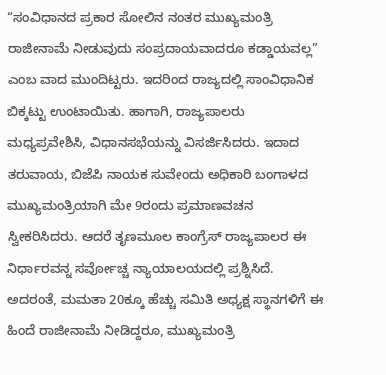“ಸಂವಿಧಾನದ ಪ್ರಕಾರ ಸೋಲಿನ ನಂತರ ಮುಖ್ಯಮಂತ್ರಿ ರಾಜೀನಾಮೆ ನೀಡುವುದು ಸಂಪ್ರದಾಯವಾದರೂ ಕಡ್ಡಾಯವಲ್ಲ” ಎಂಬ ವಾದ ಮುಂದಿಟ್ಟರು. ಇದರಿಂದ ರಾಜ್ಯದಲ್ಲಿ ಸಾಂವಿಧಾನಿಕ ಬಿಕ್ಕಟ್ಟು ಉಂಟಾಯಿತು. ಹಾಗಾಗಿ, ರಾಜ್ಯಪಾಲರು ಮಧ್ಯಪ್ರವೇಶಿಸಿ, ವಿಧಾನಸಭೆಯನ್ನು ವಿಸರ್ಜಿಸಿದರು. ಇದಾದ ತರುವಾಯ, ಬಿಜೆಪಿ ನಾಯಕ ಸುವೇಂದು ಅಧಿಕಾರಿ ಬಂಗಾಳದ ಮುಖ್ಯಮಂತ್ರಿಯಾಗಿ ಮೇ 9ರಂದು ಪ್ರಮಾಣವಚನ ಸ್ವೀಕರಿಸಿದರು. ಆದರೆ ತೃಣಮೂಲ ಕಾಂಗ್ರೆಸ್ ರಾಜ್ಯಪಾಲರ ಈ ನಿರ್ಧಾರವನ್ನ ಸರ್ವೋಚ್ಚ ನ್ಯಾಯಾಲಯದಲ್ಲಿ ಪ್ರಶ್ನಿಸಿದೆ. ಅದರಂತೆ, ಮಮತಾ 20ಕ್ಕೂ ಹೆಚ್ಚು ಸಮಿತಿ ಅಧ್ಯಕ್ಷ ಸ್ಥಾನಗಳಿಗೆ ಈ ಹಿಂದೆ ರಾಜೀನಾಮೆ ನೀಡಿದ್ದರೂ, ಮುಖ್ಯಮಂತ್ರಿ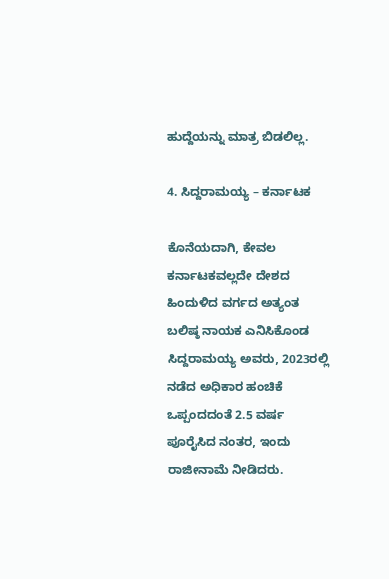ಹುದ್ದೆಯನ್ನು ಮಾತ್ರ ಬಿಡಲಿಲ್ಲ.

4. ಸಿದ್ದರಾಮಯ್ಯ – ಕರ್ನಾಟಕ

ಕೊನೆಯದಾಗಿ, ಕೇವಲ ಕರ್ನಾಟಕವಲ್ಲದೇ ದೇಶದ ಹಿಂದುಳಿದ ವರ್ಗದ ಅತ್ಯಂತ ಬಲಿಷ್ಠ ನಾಯಕ ಎನಿಸಿಕೊಂಡ ಸಿದ್ದರಾಮಯ್ಯ ಅವರು, 2023ರಲ್ಲಿ ನಡೆದ ಅಧಿಕಾರ ಹಂಚಿಕೆ ಒಪ್ಪಂದದಂತೆ 2.5 ವರ್ಷ ಪೂರೈಸಿದ ನಂತರ, ಇಂದು ರಾಜೀನಾಮೆ ನೀಡಿದರು.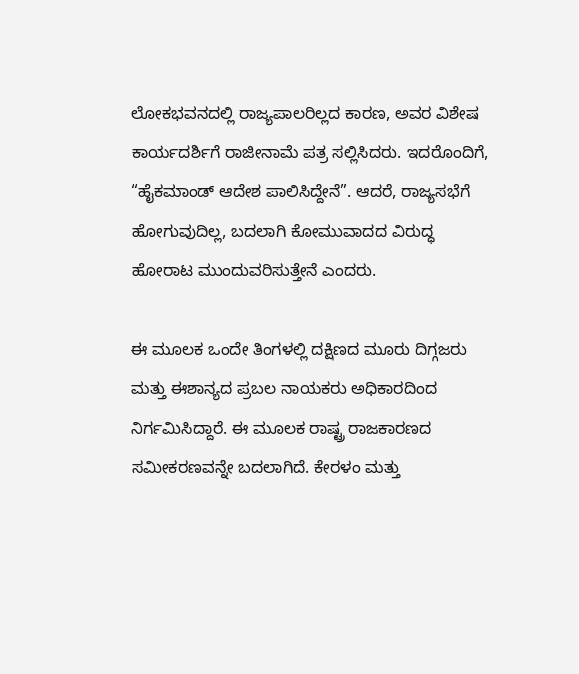ಲೋಕಭವನದಲ್ಲಿ ರಾಜ್ಯಪಾಲರಿಲ್ಲದ ಕಾರಣ, ಅವರ ವಿಶೇಷ ಕಾರ್ಯದರ್ಶಿಗೆ ರಾಜೀನಾಮೆ ಪತ್ರ ಸಲ್ಲಿಸಿದರು. ಇದರೊಂದಿಗೆ, “ಹೈಕಮಾಂಡ್ ಆದೇಶ ಪಾಲಿಸಿದ್ದೇನೆ”. ಆದರೆ, ರಾಜ್ಯಸಭೆಗೆ ಹೋಗುವುದಿಲ್ಲ, ಬದಲಾಗಿ ಕೋಮುವಾದದ ವಿರುದ್ಧ ಹೋರಾಟ ಮುಂದುವರಿಸುತ್ತೇನೆ ಎಂದರು.

ಈ ಮೂಲಕ ಒಂದೇ ತಿಂಗಳಲ್ಲಿ ದಕ್ಷಿಣದ ಮೂರು ದಿಗ್ಗಜರು ಮತ್ತು ಈಶಾನ್ಯದ ಪ್ರಬಲ ನಾಯಕರು ಅಧಿಕಾರದಿಂದ ನಿರ್ಗಮಿಸಿದ್ದಾರೆ. ಈ ಮೂಲಕ ರಾಷ್ಟ್ರ ರಾಜಕಾರಣದ ಸಮೀಕರಣವನ್ನೇ ಬದಲಾಗಿದೆ. ಕೇರಳಂ ಮತ್ತು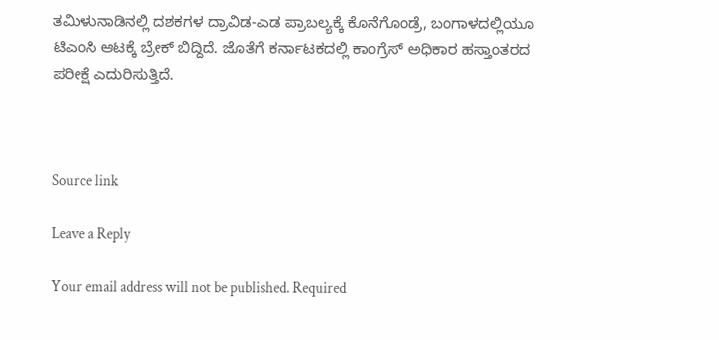ತಮಿಳುನಾಡಿನಲ್ಲಿ ದಶಕಗಳ ದ್ರಾವಿಡ-ಎಡ ಪ್ರಾಬಲ್ಯಕ್ಕೆ ಕೊನೆಗೊಂಡ್ರೆ, ಬಂಗಾಳದಲ್ಲಿಯೂ ಟಿಎಂಸಿ ಆಟಕ್ಕೆ ಬ್ರೇಕ್ ಬಿದ್ದಿದೆ. ಜೊತೆಗೆ ಕರ್ನಾಟಕದಲ್ಲಿ ಕಾಂಗ್ರೆಸ್ ಅಧಿಕಾರ ಹಸ್ತಾಂತರದ ಪರೀಕ್ಷೆ ಎದುರಿಸುತ್ತಿದೆ.



Source link

Leave a Reply

Your email address will not be published. Required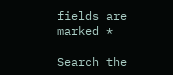fields are marked *

Search the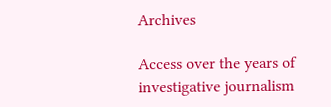Archives

Access over the years of investigative journalism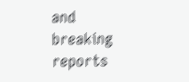and breaking reports